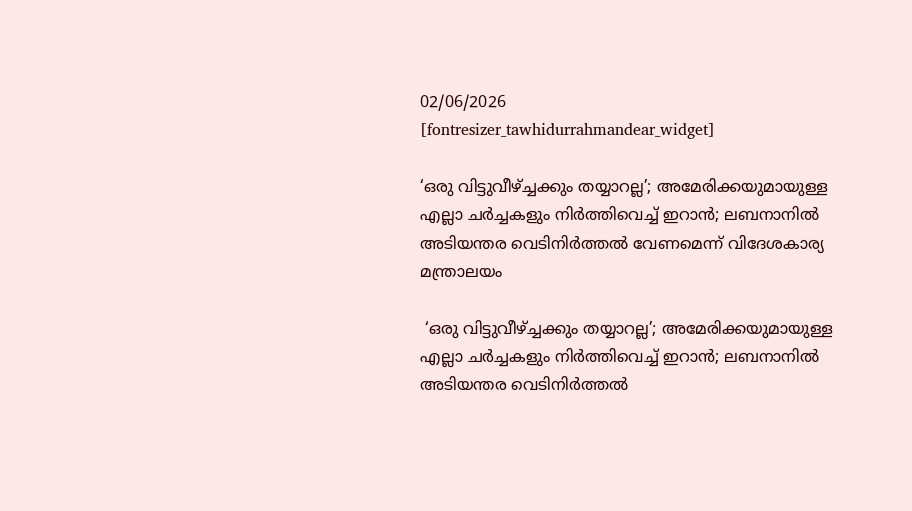02/06/2026
[fontresizer_tawhidurrahmandear_widget]

‘ഒരു വിട്ടുവീഴ്ച്ചക്കും തയ്യാറല്ല’; അമേരിക്കയുമായുള്ള എല്ലാ ചർച്ചകളും നിർത്തിവെച്ച് ഇറാൻ; ലബനാനിൽ അടിയന്തര വെടിനിർത്തൽ വേണമെന്ന് വിദേശകാര്യ മന്ത്രാലയം

 ‘ഒരു വിട്ടുവീഴ്ച്ചക്കും തയ്യാറല്ല’; അമേരിക്കയുമായുള്ള എല്ലാ ചർച്ചകളും നിർത്തിവെച്ച് ഇറാൻ; ലബനാനിൽ അടിയന്തര വെടിനിർത്തൽ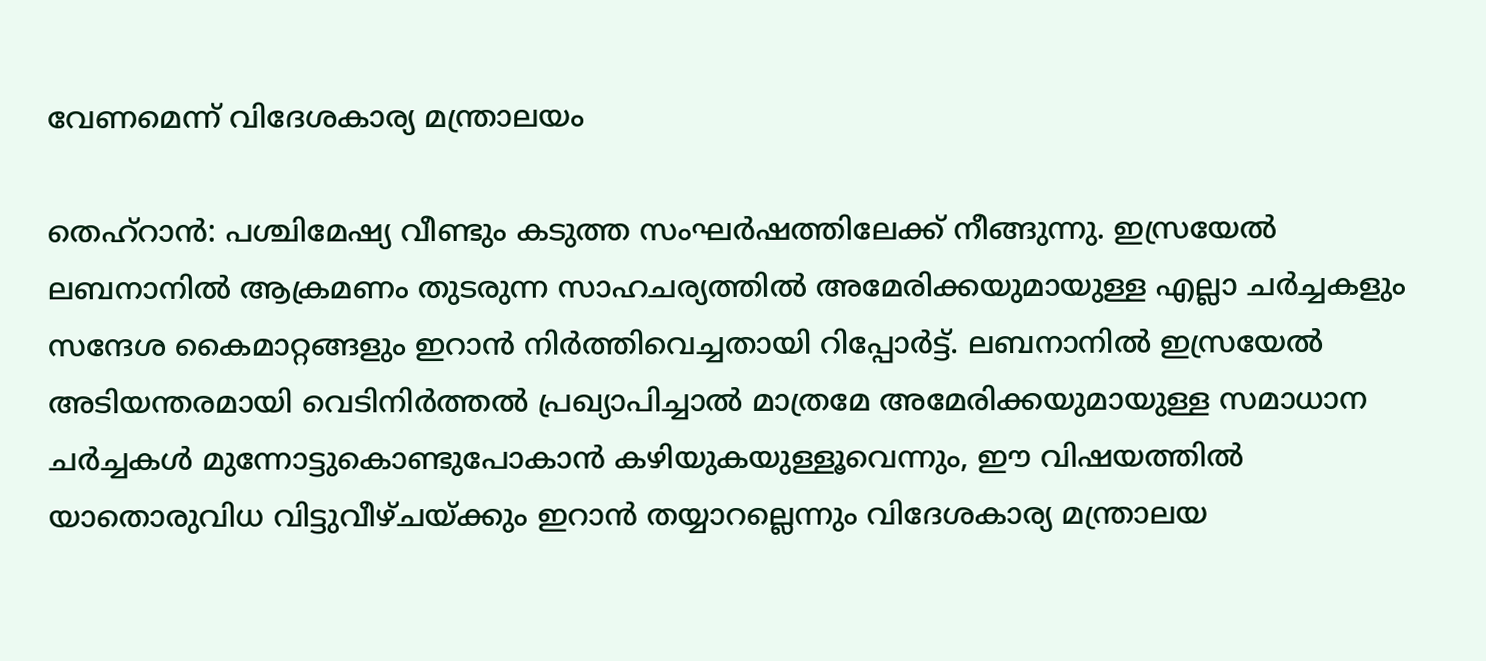വേണമെന്ന് വിദേശകാര്യ മന്ത്രാലയം

തെഹ്റാൻ: പശ്ചിമേഷ്യ വീണ്ടും കടുത്ത സംഘർഷത്തിലേക്ക് നീങ്ങുന്നു. ഇസ്രയേൽ ലബനാനിൽ ആക്രമണം തുടരുന്ന സാഹചര്യത്തിൽ അമേരിക്കയുമായുള്ള എല്ലാ ചർച്ചകളും സന്ദേശ കൈമാറ്റങ്ങളും ഇറാൻ നിർത്തിവെച്ചതായി റിപ്പോർട്ട്. ലബനാനിൽ ഇസ്രയേൽ അടിയന്തരമായി വെടിനിർത്തൽ പ്രഖ്യാപിച്ചാൽ മാത്രമേ അമേരിക്കയുമായുള്ള സമാധാന ചർച്ചകൾ മുന്നോട്ടുകൊണ്ടുപോകാൻ കഴിയുകയുള്ളൂവെന്നും, ഈ വിഷയത്തിൽ യാതൊരുവിധ വിട്ടുവീഴ്ചയ്ക്കും ഇറാൻ തയ്യാറല്ലെന്നും വിദേശകാര്യ മന്ത്രാലയ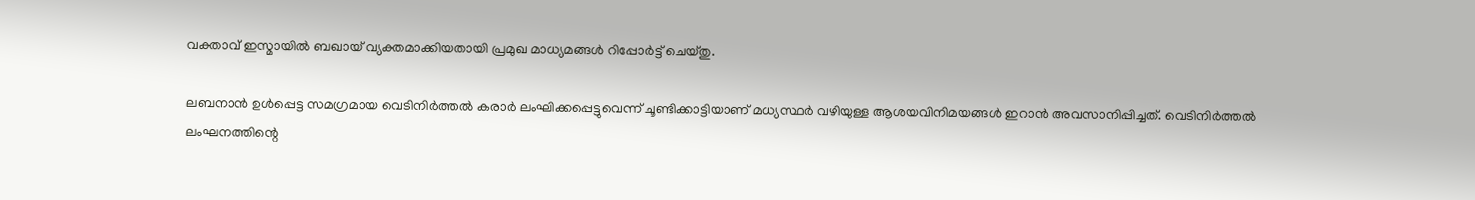വക്താവ് ഇസ്മായിൽ ബഖായ് വ്യക്തമാക്കിയതായി പ്രമുഖ മാധ്യമങ്ങൾ റിപ്പോർട്ട് ചെയ്തു.

ലബനാൻ ഉൾപ്പെട്ട സമഗ്രമായ വെടിനിർത്തൽ കരാർ ലംഘിക്കപ്പെട്ടുവെന്ന് ചൂണ്ടിക്കാട്ടിയാണ് മധ്യസ്ഥർ വഴിയുള്ള ആശയവിനിമയങ്ങൾ ഇറാൻ അവസാനിപ്പിച്ചത്. വെടിനിർത്തൽ ലംഘനത്തിന്റെ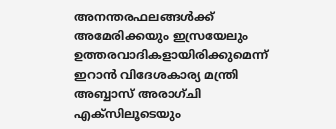അനന്തരഫലങ്ങൾക്ക് അമേരിക്കയും ഇസ്രയേലും ഉത്തരവാദികളായിരിക്കുമെന്ന് ഇറാൻ വിദേശകാര്യ മന്ത്രി അബ്ബാസ് അരാഗ്‌ചി എക്സിലൂടെയും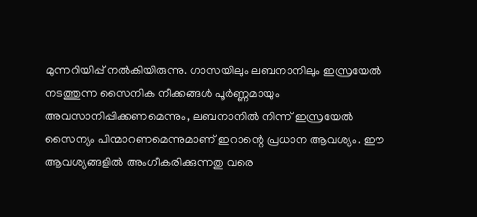മുന്നറിയിപ്പ് നൽകിയിരുന്നു. ഗാസയിലും ലബനാനിലും ഇസ്രയേൽ നടത്തുന്ന സൈനിക നീക്കങ്ങൾ പൂർണ്ണമായും അവസാനിപ്പിക്കണമെന്നും, ലബനാനിൽ നിന്ന് ഇസ്രയേൽ സൈന്യം പിന്മാറണമെന്നുമാണ് ഇറാന്റെ പ്രധാന ആവശ്യം. ഈ ആവശ്യങ്ങളിൽ അംഗീകരിക്കുന്നതു വരെ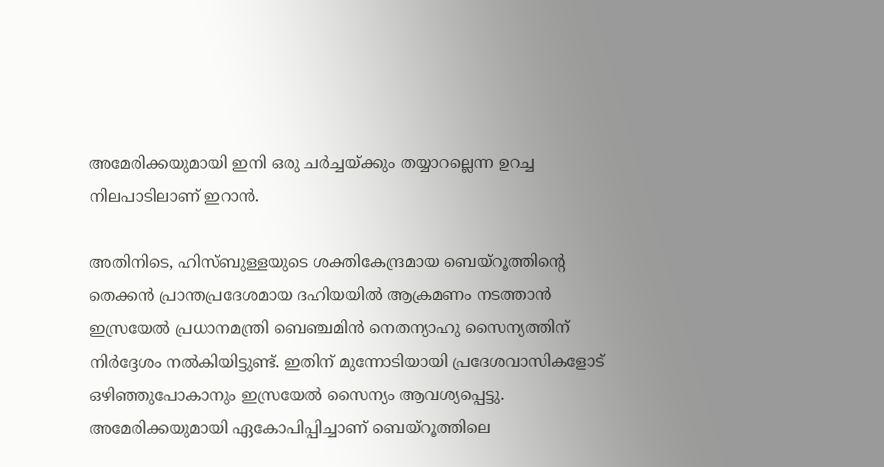അമേരിക്കയുമായി ഇനി ഒരു ചർച്ചയ്ക്കും തയ്യാറല്ലെന്ന ഉറച്ച നിലപാടിലാണ് ഇറാൻ.

അതിനിടെ, ഹിസ്ബുള്ളയുടെ ശക്തികേന്ദ്രമായ ബെയ്റൂത്തിന്റെ തെക്കൻ പ്രാന്തപ്രദേശമായ ദഹിയയിൽ ആക്രമണം നടത്താൻ ഇസ്രയേൽ പ്രധാനമന്ത്രി ബെഞ്ചമിൻ നെതന്യാഹു സൈന്യത്തിന് നിർദ്ദേശം നൽകിയിട്ടുണ്ട്. ഇതിന് മുന്നോടിയായി പ്രദേശവാസികളോട് ഒഴിഞ്ഞുപോകാനും ഇസ്രയേൽ സൈന്യം ആവശ്യപ്പെട്ടു. അമേരിക്കയുമായി ഏകോപിപ്പിച്ചാണ് ബെയ്റൂത്തിലെ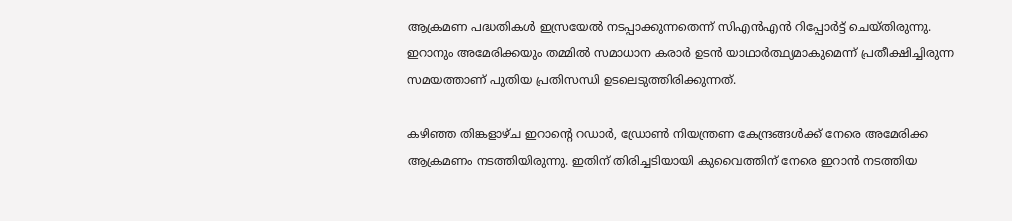ആക്രമണ പദ്ധതികൾ ഇസ്രയേൽ നടപ്പാക്കുന്നതെന്ന് സിഎൻഎൻ റിപ്പോർട്ട് ചെയ്തിരുന്നു. ഇറാനും അമേരിക്കയും തമ്മിൽ സമാധാന കരാർ ഉടൻ യാഥാർത്ഥ്യമാകുമെന്ന് പ്രതീക്ഷിച്ചിരുന്ന സമയത്താണ് പുതിയ പ്രതിസന്ധി ഉടലെടുത്തിരിക്കുന്നത്.

കഴിഞ്ഞ തിങ്കളാഴ്ച ഇറാന്റെ റഡാർ, ഡ്രോൺ നിയന്ത്രണ കേന്ദ്രങ്ങൾക്ക് നേരെ അമേരിക്ക ആക്രമണം നടത്തിയിരുന്നു. ഇതിന് തിരിച്ചടിയായി കുവൈത്തിന് നേരെ ഇറാൻ നടത്തിയ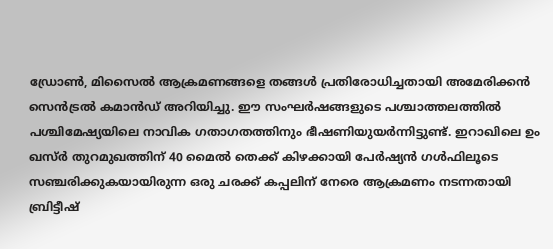ഡ്രോൺ, മിസൈൽ ആക്രമണങ്ങളെ തങ്ങൾ പ്രതിരോധിച്ചതായി അമേരിക്കൻ സെൻട്രൽ കമാൻഡ് അറിയിച്ചു. ഈ സംഘർഷങ്ങളുടെ പശ്ചാത്തലത്തിൽ പശ്ചിമേഷ്യയിലെ നാവിക ഗതാഗതത്തിനും ഭീഷണിയുയർന്നിട്ടുണ്ട്. ഇറാഖിലെ ഉം ഖസ്‌ർ തുറമുഖത്തിന് 40 മൈൽ തെക്ക് കിഴക്കായി പേർഷ്യൻ ഗൾഫിലൂടെ സഞ്ചരിക്കുകയായിരുന്ന ഒരു ചരക്ക് കപ്പലിന് നേരെ ആക്രമണം നടന്നതായി ബ്രിട്ടീഷ്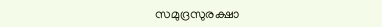സമുദ്രസുരക്ഷാ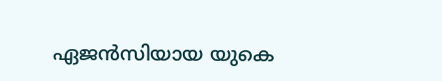ഏജൻസിയായ യുകെ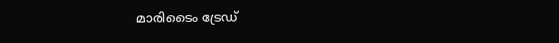മാരിടൈം ട്രേഡ്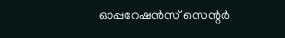ഓപ്പറേഷൻസ് സെന്റർ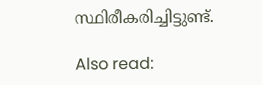സ്ഥിരീകരിച്ചിട്ടുണ്ട്.

Also read: